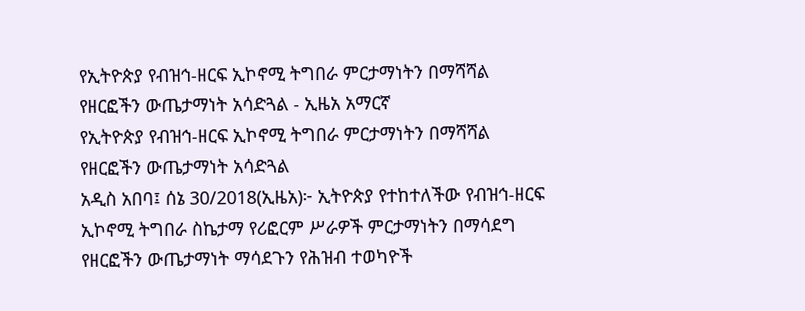የኢትዮጵያ የብዝኅ-ዘርፍ ኢኮኖሚ ትግበራ ምርታማነትን በማሻሻል የዘርፎችን ውጤታማነት አሳድጓል - ኢዜአ አማርኛ
የኢትዮጵያ የብዝኅ-ዘርፍ ኢኮኖሚ ትግበራ ምርታማነትን በማሻሻል የዘርፎችን ውጤታማነት አሳድጓል
አዲስ አበባ፤ ሰኔ 30/2018(ኢዜአ)፦ ኢትዮጵያ የተከተለችው የብዝኅ-ዘርፍ ኢኮኖሚ ትግበራ ስኬታማ የሪፎርም ሥራዎች ምርታማነትን በማሳደግ የዘርፎችን ውጤታማነት ማሳደጉን የሕዝብ ተወካዮች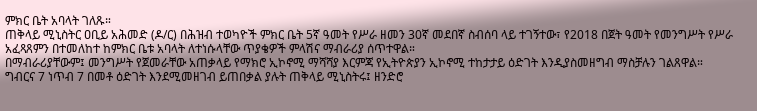ምክር ቤት አባላት ገለጹ።
ጠቅላይ ሚኒስትር ዐቢይ አሕመድ (ዶ/ር) በሕዝብ ተወካዮች ምክር ቤት 5ኛ ዓመት የሥራ ዘመን 30ኛ መደበኛ ስብሰባ ላይ ተገኝተው፣ የ2018 በጀት ዓመት የመንግሥት የሥራ አፈጻጸምን በተመለከተ ከምክር ቤቱ አባላት ለተነሱላቸው ጥያቄዎች ምላሽና ማብራሪያ ሰጥተዋል።
በማብራሪያቸውም፤ መንግሥት የጀመራቸው አጠቃላይ የማክሮ ኢኮኖሚ ማሻሻያ እርምጃ የኢትዮጵያን ኢኮኖሚ ተከታታይ ዕድገት እንዲያስመዘግብ ማስቻሉን ገልጸዋል።
ግብርና 7 ነጥብ 7 በመቶ ዕድገት እንደሚመዘገብ ይጠበቃል ያሉት ጠቅላይ ሚኒስትሩ፤ ዘንድሮ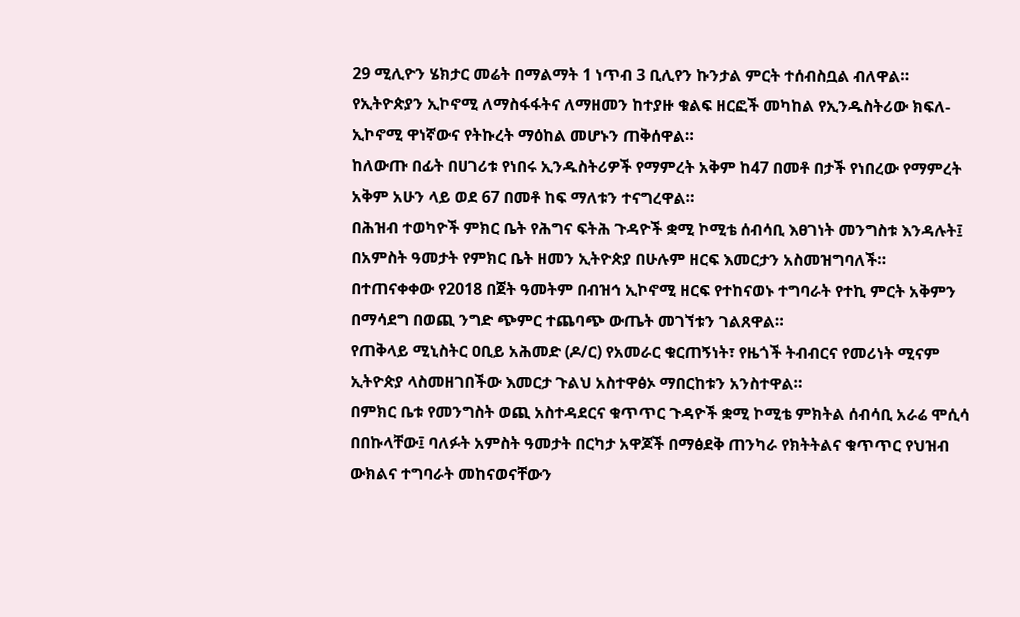29 ሚሊዮን ሄክታር መሬት በማልማት 1 ነጥብ 3 ቢሊየን ኩንታል ምርት ተሰብስቧል ብለዋል።
የኢትዮጵያን ኢኮኖሚ ለማስፋፋትና ለማዘመን ከተያዙ ቁልፍ ዘርፎች መካከል የኢንዱስትሪው ክፍለ-ኢኮኖሚ ዋነኛውና የትኩረት ማዕከል መሆኑን ጠቅሰዋል።
ከለውጡ በፊት በሀገሪቱ የነበሩ ኢንዱስትሪዎች የማምረት አቅም ከ47 በመቶ በታች የነበረው የማምረት አቅም አሁን ላይ ወደ 67 በመቶ ከፍ ማለቱን ተናግረዋል።
በሕዝብ ተወካዮች ምክር ቤት የሕግና ፍትሕ ጉዳዮች ቋሚ ኮሚቴ ሰብሳቢ እፀገነት መንግስቱ እንዳሉት፤ በአምስት ዓመታት የምክር ቤት ዘመን ኢትዮጵያ በሁሉም ዘርፍ እመርታን አስመዝግባለች።
በተጠናቀቀው የ2018 በጀት ዓመትም በብዝኅ ኢኮኖሚ ዘርፍ የተከናወኑ ተግባራት የተኪ ምርት አቅምን በማሳደግ በወጪ ንግድ ጭምር ተጨባጭ ውጤት መገኘቱን ገልጸዋል።
የጠቅላይ ሚኒስትር ዐቢይ አሕመድ (ዶ/ር) የአመራር ቁርጠኝነት፣ የዜጎች ትብብርና የመሪነት ሚናም ኢትዮጵያ ላስመዘገበችው እመርታ ጉልህ አስተዋፅኦ ማበርከቱን አንስተዋል።
በምክር ቤቱ የመንግስት ወጪ አስተዳደርና ቁጥጥር ጉዳዮች ቋሚ ኮሚቴ ምክትል ሰብሳቢ አራሬ ሞሲሳ በበኩላቸው፤ ባለፉት አምስት ዓመታት በርካታ አዋጆች በማፅደቅ ጠንካራ የክትትልና ቁጥጥር የህዝብ ውክልና ተግባራት መከናወናቸውን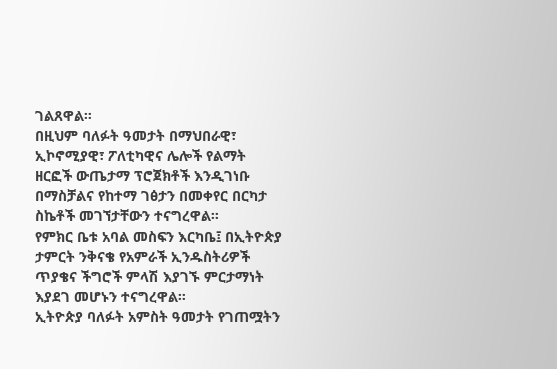ገልጸዋል።
በዚህም ባለፉት ዓመታት በማህበራዊ፣ ኢኮኖሚያዊ፣ ፖለቲካዊና ሌሎች የልማት ዘርፎች ውጤታማ ፕሮጀክቶች እንዲገነቡ በማስቻልና የከተማ ገፅታን በመቀየር በርካታ ስኬቶች መገኘታቸውን ተናግረዋል።
የምክር ቤቱ አባል መስፍን እርካቤ፤ በኢትዮጵያ ታምርት ንቅናቄ የአምራች ኢንዱስትሪዎች ጥያቄና ችግሮች ምላሽ እያገኙ ምርታማነት እያደገ መሆኑን ተናግረዋል።
ኢትዮጵያ ባለፉት አምስት ዓመታት የገጠሟትን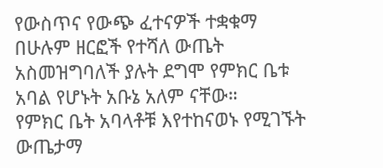የውስጥና የውጭ ፈተናዎች ተቋቁማ በሁሉም ዘርፎች የተሻለ ውጤት አስመዝግባለች ያሉት ደግሞ የምክር ቤቱ አባል የሆኑት አቡኔ አለም ናቸው።
የምክር ቤት አባላቶቹ እየተከናወኑ የሚገኙት ውጤታማ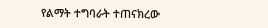የልማት ተግባራት ተጠናክረው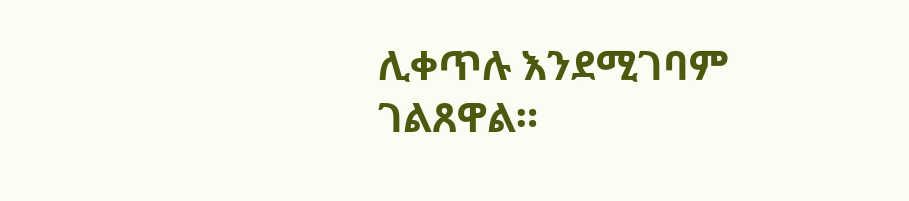ሊቀጥሉ እንደሚገባም ገልጸዋል።